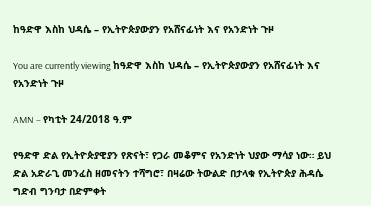ከዓድዋ እስከ ህዳሴ – የኢትዮጵያውያን የአሸናፊነት እና የአንድነት ጉዞ

You are currently viewing ከዓድዋ እስከ ህዳሴ – የኢትዮጵያውያን የአሸናፊነት እና የአንድነት ጉዞ

AMN – የካቲት 24/2018 ዓ.ም

የዓድዋ ድል የኢትዮጵያዊያን የጽናት፣ የጋራ መቆምና የአንድነት ህያው ማሳያ ነው። ይህ ድል አድራጊ መንፈስ ዘመናትን ተሻግሮ፣ በዛሬው ትውልድ በታላቁ የኢትዮጵያ ሕዳሴ ግድብ ግንባታ በድምቀት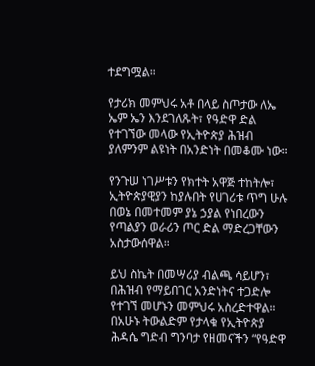ተደግሟል።

የታሪክ መምህሩ አቶ በላይ ስጦታው ለኤ ኤም ኤን እንደገለጹት፣ የዓድዋ ድል የተገኘው መላው የኢትዮጵያ ሕዝብ ያለምንም ልዩነት በአንድነት በመቆሙ ነው።

የንጉሠ ነገሥቱን የክተት አዋጅ ተከትሎ፣ ኢትዮጵያዊያን ከያሉበት የሀገሪቱ ጥግ ሁሉ በወኔ በመተመም ያኔ ኃያል የነበረውን የጣልያን ወራሪን ጦር ድል ማድረጋቸውን አስታውሰዋል።

ይህ ስኬት በመሣሪያ ብልጫ ሳይሆን፣ በሕዝብ የማይበገር አንድነትና ተጋድሎ የተገኘ መሆኑን መምህሩ አስረድተዋል። በአሁኑ ትውልድም የታላቁ የኢትዮጵያ ሕዳሴ ግድብ ግንባታ የዘመናችን “የዓድዋ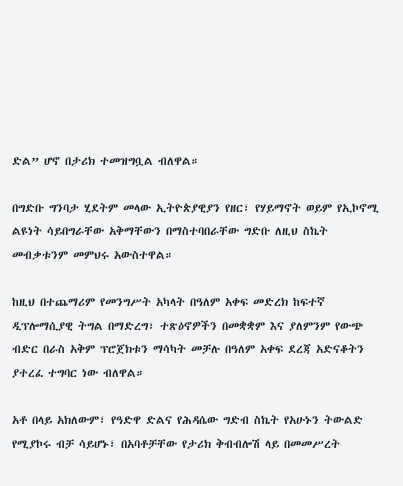ድል” ሆኖ በታሪክ ተመዝግቧል ብለዋል።

በግድቡ ግንባታ ሂደትም መላው ኢትዮጵያዊያን የዘር፣ የሃይማኖት ወይም የኢኮኖሚ ልዩነት ሳይበግራቸው አቅማቸውን በማስተባበራቸው ግድቡ ለዚህ ስኬት መብቃቱንም መምህሩ አውስተዋል።

ከዚህ በተጨማሪም የመንግሥት አካላት በዓለም አቀፍ መድረክ ከፍተኛ ዲፕሎማሲያዊ ትግል በማድረግ፣ ተጽዕኖዎችን በመቋቋም እና ያለምንም የውጭ ብድር በራስ አቅም ፕሮጀክቱን ማሳካት መቻሉ በዓለም አቀፍ ደረጃ አድናቆትን ያተረፈ ተግባር ነው ብለዋል።

አቶ በላይ አክለውም፣ የዓድዋ ድልና የሕዳሴው ግድብ ስኬት የአሁኑን ትውልድ የሚያኮሩ ብቻ ሳይሆኑ፣ በአባቶቻቸው የታሪክ ቅብብሎሽ ላይ በመመሥረት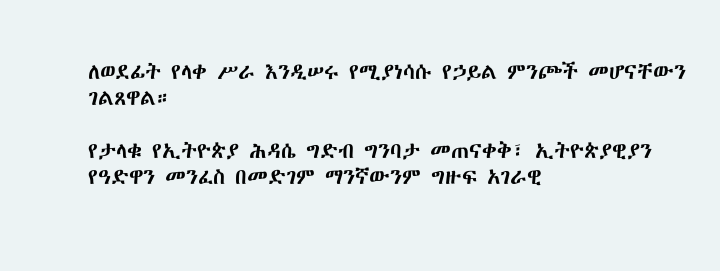ለወደፊት የላቀ ሥራ እንዲሠሩ የሚያነሳሱ የኃይል ምንጮች መሆናቸውን ገልጸዋል።

የታላቁ የኢትዮጵያ ሕዳሴ ግድብ ግንባታ መጠናቀቅ፣ ኢትዮጵያዊያን የዓድዋን መንፈስ በመድገም ማንኛውንም ግዙፍ አገራዊ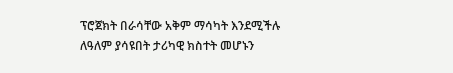ፕሮጀክት በራሳቸው አቅም ማሳካት እንደሚችሉ ለዓለም ያሳዩበት ታሪካዊ ክስተት መሆኑን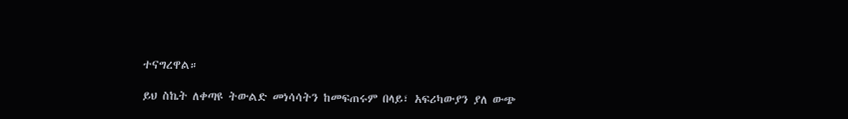ተናግረዋል።

ይህ ስኬት ለቀጣዩ ትውልድ መነሳሳትን ከመፍጠሩም በላይ፣ አፍሪካውያን ያለ ውጭ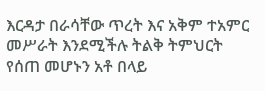እርዳታ በራሳቸው ጥረት እና አቅም ተአምር መሥራት እንደሚችሉ ትልቅ ትምህርት የሰጠ መሆኑን አቶ በላይ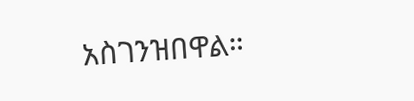አስገንዝበዋል።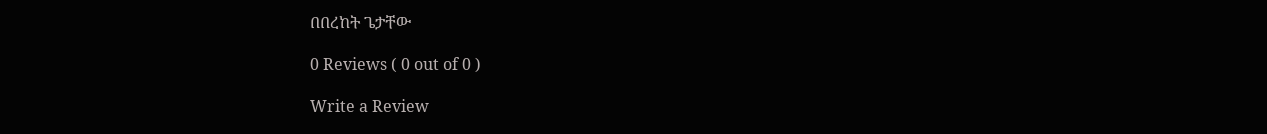በበረከት ጌታቸው

0 Reviews ( 0 out of 0 )

Write a Review